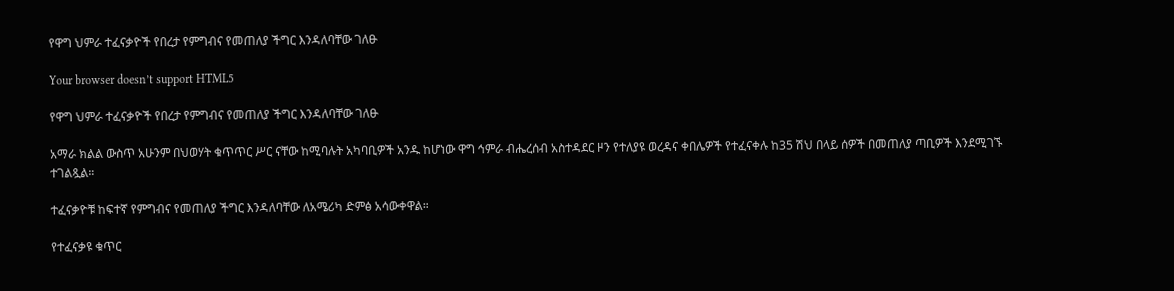የዋግ ህምራ ተፈናቃዮች የበረታ የምግብና የመጠለያ ችግር እንዳለባቸው ገለፁ

Your browser doesn’t support HTML5

የዋግ ህምራ ተፈናቃዮች የበረታ የምግብና የመጠለያ ችግር እንዳለባቸው ገለፁ

አማራ ክልል ውስጥ አሁንም በህወሃት ቁጥጥር ሥር ናቸው ከሚባሉት አካባቢዎች አንዱ ከሆነው ዋግ ኅምራ ብሔረሰብ አስተዳደር ዞን የተለያዩ ወረዳና ቀበሌዎች የተፈናቀሉ ከ35 ሽህ በላይ ሰዎች በመጠለያ ጣቢዎች እንደሚገኙ ተገልጿል።

ተፈናቃዮቹ ከፍተኛ የምግብና የመጠለያ ችግር እንዳለባቸው ለአሜሪካ ድምፅ አሳውቀዋል።

የተፈናቃዩ ቁጥር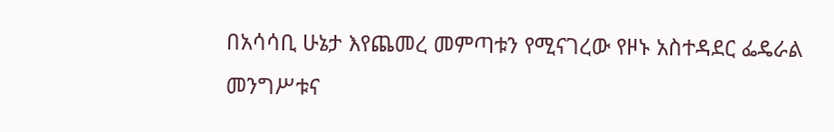በአሳሳቢ ሁኔታ እየጨመረ መምጣቱን የሚናገረው የዞኑ አስተዳደር ፌዴራል መንግሥቱና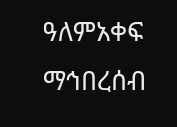ዓለምአቀፍ ማኅበረሰብ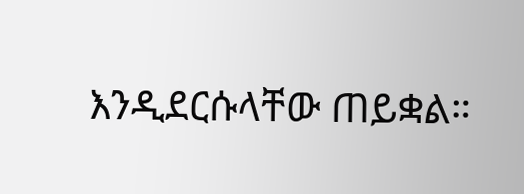እንዲደርሱላቸው ጠይቋል።